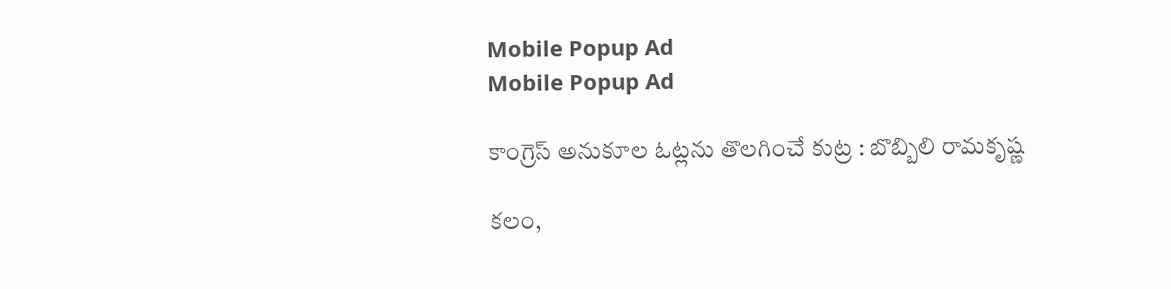Mobile Popup Ad
Mobile Popup Ad

కాంగ్రెస్ అనుకూల ఓట్లను తొలగించే కుట్ర : బొబ్బిలి రామకృష్ణ

కలం,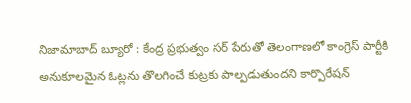నిజామాబాద్ బ్యూరో : కేంద్ర ప్రభుత్వం సర్ పేరుతో తెలంగాణలో కాంగ్రెస్ పార్టీకి అనుకూలమైన ఓట్లను తొలగించే కుట్రకు పాల్పడుతుందని కార్పొరేషన్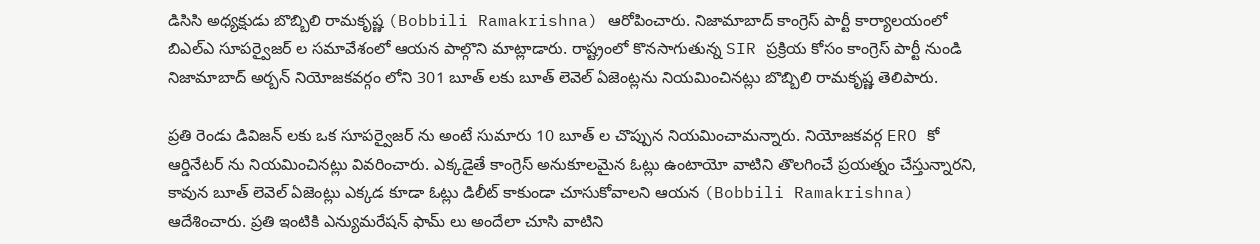డిసిసి అధ్యక్షుడు బొబ్బిలి రామకృష్ణ (Bobbili Ramakrishna) ఆరోపించారు. నిజామాబాద్ కాంగ్రెస్ పార్టీ కార్యాలయంలో బిఎల్ఎ సూపర్వైజర్ ల సమావేశంలో ఆయన పాల్గొని మాట్లాడారు. రాష్ట్రంలో కొనసాగుతున్న SIR ప్రక్రియ కోసం కాంగ్రెస్ పార్టీ నుండి నిజామాబాద్ అర్బన్ నియోజకవర్గం లోని 301 బూత్ లకు బూత్ లెవెల్ ఏజెంట్లను నియమించినట్లు బొబ్బిలి రామకృష్ణ తెలిపారు.

ప్రతి రెండు డివిజన్ లకు ఒక సూపర్వైజర్ ను అంటే సుమారు 10 బూత్ ల చొప్పున నియమించామన్నారు. నియోజకవర్గ ERO కో ఆర్డినేటర్ ను నియమించినట్లు వివరించారు. ఎక్కడైతే కాంగ్రెస్ అనుకూలమైన ఓట్లు ఉంటాయో వాటిని తొలగించే ప్రయత్నం చేస్తున్నారని, కావున బూత్ లెవెల్ ఏజెంట్లు ఎక్కడ కూడా ఓట్లు డిలీట్ కాకుండా చూసుకోవాలని ఆయన (Bobbili Ramakrishna) ఆదేశించారు. ప్రతి ఇంటికి ఎన్యుమరేషన్ ఫామ్ లు అందేలా చూసి వాటిని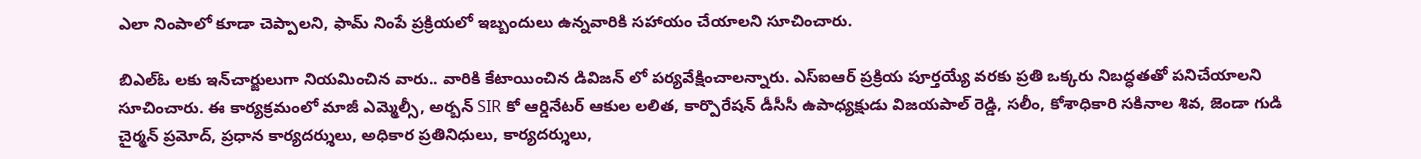ఎలా నింపాలో కూడా చెప్పాలని, ఫామ్ నింపే ప్రక్రియలో ఇబ్బందులు ఉన్నవారికి సహాయం చేయాలని సూచించారు.

బిఎల్ఓ లకు ఇన్‌చార్జులుగా నియమించిన వారు.. వారికి కేటాయించిన డివిజన్ లో పర్యవేక్షించాలన్నారు. ఎస్ఐఆర్ ప్రక్రియ పూర్తయ్యే వరకు ప్రతి ఒక్కరు నిబద్ధతతో పనిచేయాలని సూచించారు. ఈ కార్యక్రమంలో మాజీ ఎమ్మెల్సీ, అర్బన్ SIR కో ఆర్డినేటర్ ఆకుల లలిత, కార్పొరేషన్ డీసీసీ ఉపాధ్యక్షుడు విజయపాల్ రెడ్డి, సలీం, కోశాధికారి సకినాల శివ, జెండా గుడి చైర్మన్ ప్రమోద్, ప్రధాన కార్యదర్శులు, అధికార ప్రతినిధులు, కార్యదర్శులు,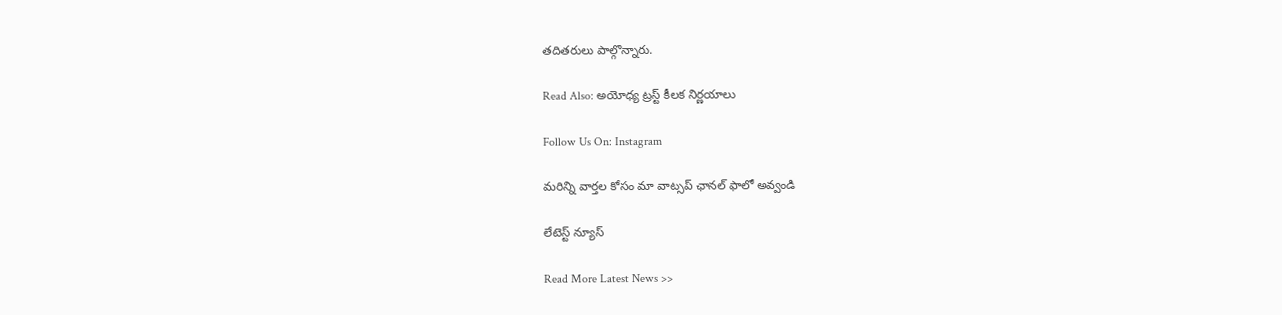తదితరులు పాల్గొన్నారు.

Read Also: అయోధ్య ట్రస్ట్ కీలక నిర్ణయాలు

Follow Us On: Instagram

మ‌రిన్ని వార్త‌ల కోసం మా వాట్స‌ప్ ఛాన‌ల్ ఫాలో అవ్వండి

లేటెస్ట్ న్యూస్‌

Read More Latest News >>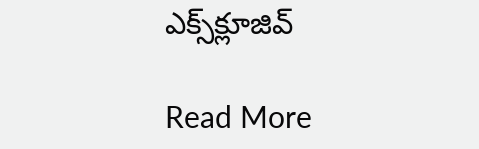ఎక్స్‌క్లూజివ్‌

Read More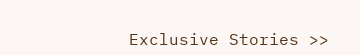Exclusive Stories >>